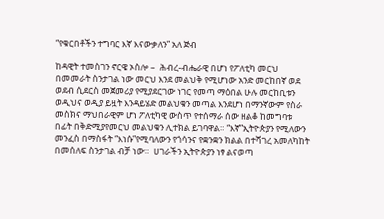“የቁርበቶችን ተግባር እኛ እናውቃለን” አለ ጅብ

ከዳዊት ተመስገን ኖርዌ ኦስሎ –  ሕብረ-ብሔራዊ በሆነ የፖለቲካ መርህ በመመራት ስንታገል ነው መርህ እንደ መልህቅ የሚሆነው አንድ መርከበኛ ወደ ወደብ ሲደርስ መጀመሪያ የሚያደርገው ነገር የመጣ ማዕበል ሁሉ መርከቢቱን ወዲህና ወዲያ ይዟት እንዳይሄድ መልህቁን መጣል እንደሆነ በማንኛውም የስራ መስክና ማህበራዊም ሆነ ፖለቲካዊ ውስጥ የተሰማራ ሰው ዘልቆ ከመግባቱ በፊት በቅድሚያየመርህ መልህቁን ሊተክል ይገባዋል። “እኛ”ኢትዮጵያን የሚለውን መንፈስ በማስፋት “እነሱ”የሚባለውን የጎሳንና የቋንቋን ክልል በተሻገረ አመለካከት በመሰለፍ ስንታገል ብቻ ነው።  ሀገራችን ኢትዮጵያን ነፃ ልናወጣ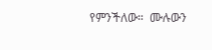የምንችለው።  ሙሉውን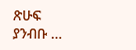ጽሁፍ  ያንብቡ …